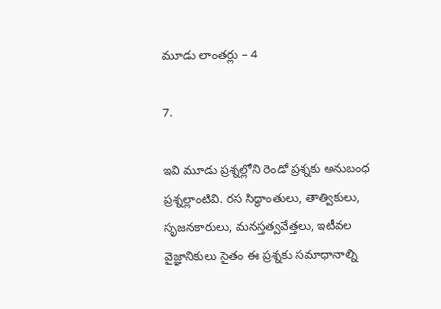మూడు లాంతర్లు – 4

7.

ఇవి మూడు ప్రశ్నల్లోని రెండో ప్రశ్నకు అనుబంధ ప్రశ్నల్లాంటివి. రస సిద్ధాంతులు, తాత్వికులు, సృజనకారులు, మనస్తత్వవేత్తలు, ఇటీవల వైజ్ఞానికులు సైతం ఈ ప్రశ్నకు సమాధానాల్ని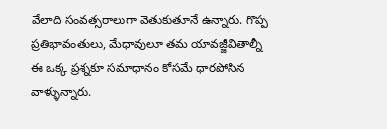వేలాది సంవత్సరాలుగా వెతుకుతూనే ఉన్నారు. గొప్ప ప్రతిభావంతులు, మేధావులూ తమ యావజ్జీవితాల్నీ ఈ ఒక్క ప్రశ్నకూ సమాధానం కోసమే ధారపోసిన వాళ్ళున్నారు.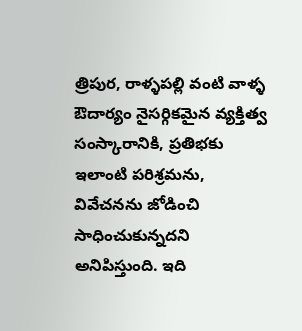త్రిపుర, రాళ్ళపల్లి వంటి వాళ్ళ ఔదార్యం నైసర్గికమైన వ్యక్తిత్వ సంస్కారానికి, ప్రతిభకు ఇలాంటి పరిశ్రమను, వివేచనను జోడించి సాధించుకున్నదని అనిపిస్తుంది. ఇది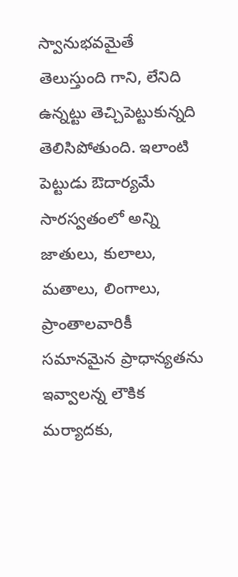స్వానుభవమైతే తెలుస్తుంది గాని, లేనిది ఉన్నట్టు తెచ్చిపెట్టుకున్నది తెలిసిపోతుంది. ఇలాంటి పెట్టుడు ఔదార్యమే సారస్వతంలో అన్ని జాతులు, కులాలు, మతాలు, లింగాలు, ప్రాంతాలవారికీ సమానమైన ప్రాధాన్యతను ఇవ్వాలన్న లౌకిక మర్యాదకు,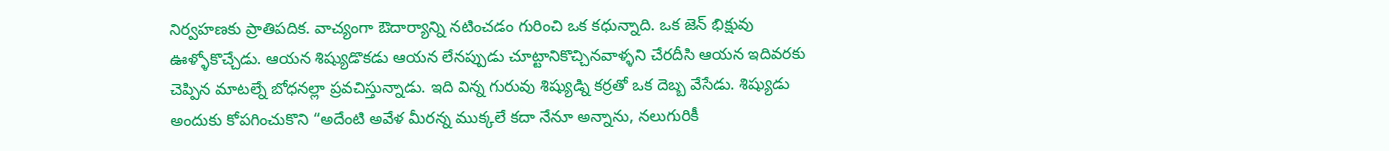నిర్వహణకు ప్రాతిపదిక. వాచ్యంగా ఔదార్యాన్ని నటించడం గురించి ఒక కధున్నాది. ఒక జెన్ భిక్షువు ఊళ్ళోకొచ్చేడు. ఆయన శిష్యుడొకడు ఆయన లేనప్పుడు చూట్టానికొచ్చినవాళ్ళని చేరదీసి ఆయన ఇదివరకు చెప్పిన మాటల్నే బోధనల్లా ప్రవచిస్తున్నాడు. ఇది విన్న గురువు శిష్యుడ్ని కర్రతో ఒక దెబ్బ వేసేడు. శిష్యుడు అందుకు కోపగించుకొని “అదేంటి అవేళ మీరన్న ముక్కలే కదా నేనూ అన్నాను, నలుగురికీ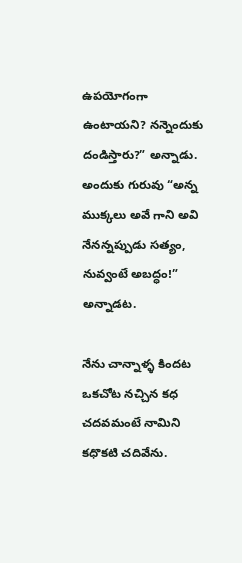ఉపయోగంగా ఉంటాయని? నన్నెందుకు దండిస్తారు?” అన్నాడు. అందుకు గురువు “అన్న ముక్కలు అవే గాని అవి నేనన్నప్పుడు సత్యం, నువ్వంటే అబద్ధం!” అన్నాడట.

నేను చాన్నాళ్ళ కిందట ఒకచోట నచ్చిన కధ చదవమంటే నామిని కధొకటి చదివేను.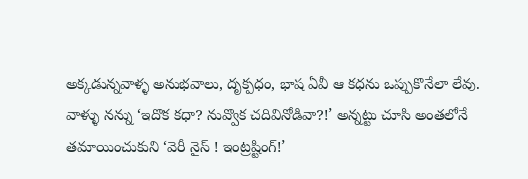అక్కడున్నవాళ్ళ అనుభవాలు, దృక్పధం, భాష ఏవీ ఆ కధను ఒప్పుకొనేలా లేవు. వాళ్ళు నన్ను ‘ఇదొక కధా? నువ్వొక చదివినోడివా?!’ అన్నట్టు చూసి అంతలోనే తమాయించుకుని ‘వెరీ నైస్ ! ఇంట్రష్టింగ్!’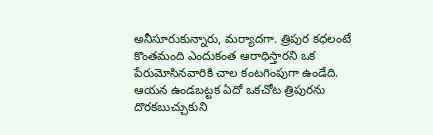అనీసూరుకున్నారు, మర్యాదగా. త్రిపుర కధలంటే కొంతమంది ఎందుకంత ఆరాధిస్తారని ఒక పేరుమోసినవారికి చాల కంటగింపుగా ఉండేది. ఆయన ఉండబట్టక ఏదో ఒకచోట త్రిపురను దొరకబుచ్చుకుని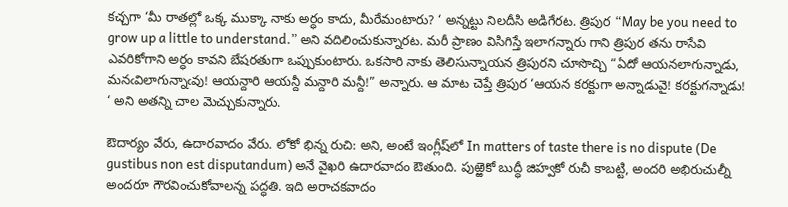కచ్చగా ‘మీ రాతల్లో ఒక్క ముక్కా నాకు అర్ధం కాదు, మీరేమంటారు? ‘ అన్నట్టు నిలదీసి అడిగేరట. త్రిపుర “May be you need to grow up a little to understand.” అని వదిలించుకున్నారట. మరీ ప్రాణం విసిగిస్తే ఇలాగన్నారు గాని త్రిపుర తను రాసేవి ఎవరికోగాని అర్ధం కావని బేషరతుగా ఒప్పుకుంటారు. ఒకసారి నాకు తెలిసున్నాయన త్రిపురని చూసొచ్చి “ఏదో ఆయనలాగున్నాడు, మనఁవిలాగున్నాఁవు! ఆయన్దారి ఆయన్దీ మన్దారి మన్దీ!” అన్నారు. ఆ మాట చెప్తే త్రిపుర ‘ఆయన కరక్టుగా అన్నాడువై! కరక్టుగన్నాడు! ‘ అని అతన్ని చాల మెచ్చుకున్నారు.

ఔదార్యం వేరు, ఉదారవాదం వేరు. లోకో భిన్న రుచి: అని, అంటే ఇంగ్లీష్‌లో In matters of taste there is no dispute (De gustibus non est disputandum) అనే వైఖరి ఉదారవాదం ఔతుంది. పుఱ్ఱెకో బుద్ధీ జిహ్వకో రుచీ కాబట్టి, అందరి అభిరుచుల్నీ అందరూ గౌరవించుకోవాలన్న పద్ధతి. ఇది అరాచకవాదం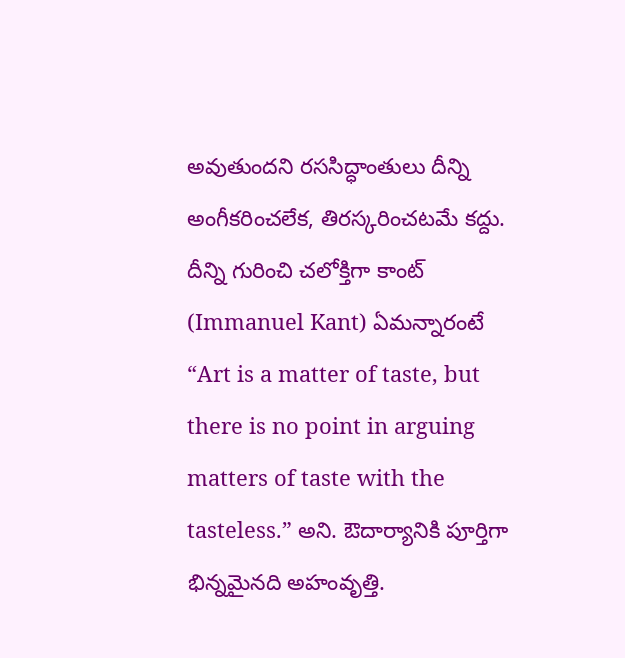అవుతుందని రససిద్ధాంతులు దీన్ని అంగీకరించలేక, తిరస్కరించటమే కద్దు. దీన్ని గురించి చలోక్తిగా కాంట్ (Immanuel Kant) ఏమన్నారంటే “Art is a matter of taste, but there is no point in arguing matters of taste with the tasteless.” అని. ఔదార్యానికి పూర్తిగా భిన్నమైనది అహంవృత్తి.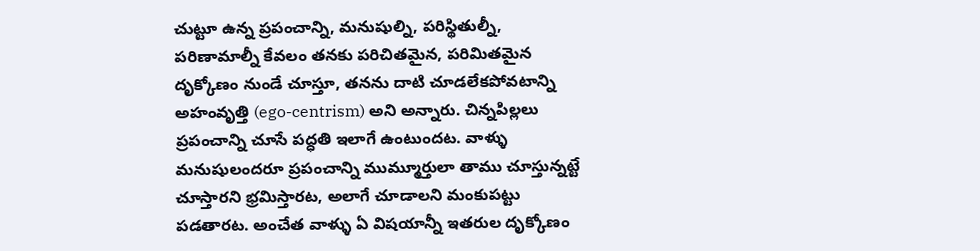చుట్టూ ఉన్న ప్రపంచాన్ని, మనుషుల్ని, పరిస్థితుల్నీ, పరిణామాల్నీ కేవలం తనకు పరిచితమైన, పరిమితమైన దృక్కోణం నుండే చూస్తూ, తనను దాటి చూడలేకపోవటాన్ని అహంవృత్తి (ego-centrism) అని అన్నారు. చిన్నపిల్లలు ప్రపంచాన్ని చూసే పద్ధతి ఇలాగే ఉంటుందట. వాళ్ళు మనుషులందరూ ప్రపంచాన్ని ముమ్మూర్తులా తాము చూస్తున్నట్టే చూస్తారని భ్రమిస్తారట, అలాగే చూడాలని మంకుపట్టు పడతారట. అంచేత వాళ్ళు ఏ విషయాన్నీ ఇతరుల దృక్కోణం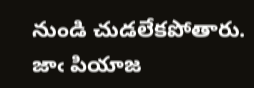నుండి చుడలేకపోతారు. జాఁ పియాజ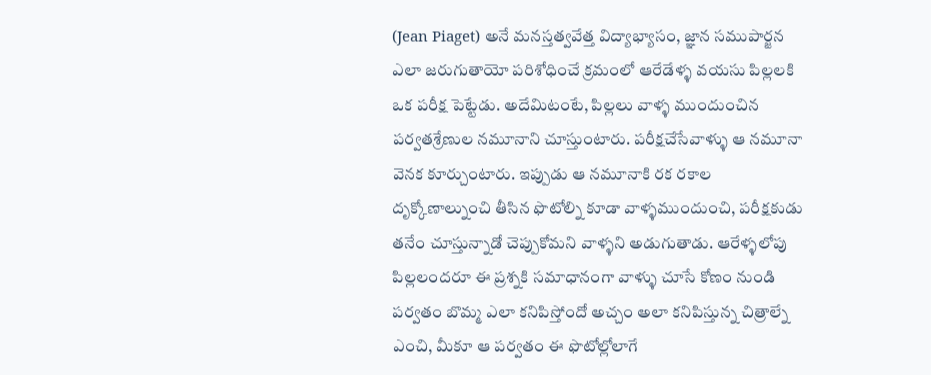(Jean Piaget) అనే మనస్తత్వవేత్త విద్యాభ్యాసం, జ్ఞాన సముపార్జన ఎలా జరుగుతాయో పరిశోధించే క్రమంలో ఆరేడేళ్ళ వయసు పిల్లలకి ఒక పరీక్ష పెట్టేడు. అదేమిటంటే, పిల్లలు వాళ్ళ ముందుంచిన పర్వతశ్రేణుల నమూనాని చూస్తుంటారు. పరీక్షచేసేవాళ్ళు ఆ నమూనా వెనక కూర్చుంటారు. ఇప్పుడు ఆ నమూనాకి రక రకాల దృక్కోణాల్నుంచి తీసిన ఫొటోల్ని కూడా వాళ్ళముందుంచి, పరీక్షకుడు తనేం చూస్తున్నాడో చెప్పుకోమని వాళ్ళని అడుగుతాడు. ఆరేళ్ళలోపు పిల్లలందరూ ఈ ప్రశ్నకి సమాధానంగా వాళ్ళు చూసే కోణం నుండి పర్వతం బొమ్మ ఎలా కనిపిస్తోందో అచ్చం అలా కనిపిస్తున్న చిత్రాల్నే ఎంచి, మీకూ ఆ పర్వతం ఈ ఫొటోల్లోలాగే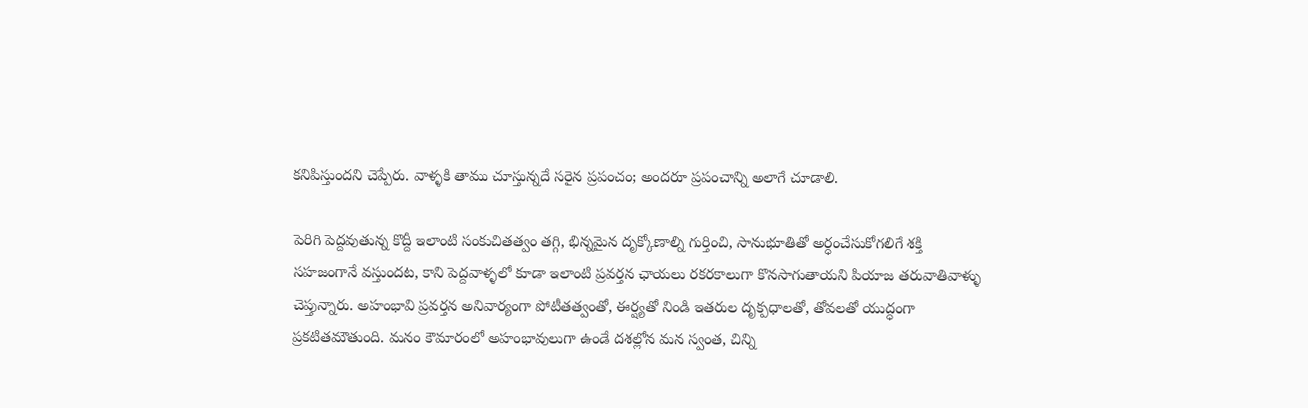కనిపిస్తుందని చెప్పేరు. వాళ్ళకి తాము చూస్తున్నదే సరైన ప్రపంచం; అందరూ ప్రపంచాన్ని అలాగే చూడాలి.

పెరిగి పెద్దవుతున్న కొద్దీ ఇలాంటి సంకుచితత్వం తగ్గి, భిన్నమైన దృక్కోణాల్ని గుర్తించి, సానుభూతితో అర్ధంచేసుకోగలిగే శక్తి సహజంగానే వస్తుందట, కాని పెద్దవాళ్ళలో కూడా ఇలాంటి ప్రవర్తన ఛాయలు రకరకాలుగా కొనసాగుతాయని పియాజ తరువాతివాళ్ళు చెప్తున్నారు. అహంభావి ప్రవర్తన అనివార్యంగా పోటీతత్వంతో, ఈర్ష్యతో నిండి ఇతరుల దృక్పధాలతో, తోవలతో యుద్ధంగా ప్రకటితమౌతుంది. మనం కౌమారంలో అహంభావులుగా ఉండే దశల్లోన మన స్వంత, చిన్ని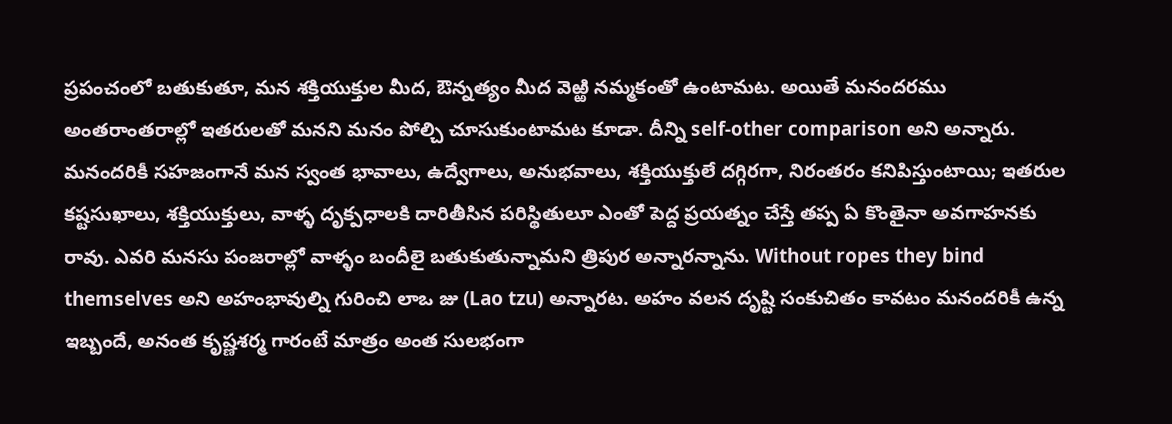ప్రపంచంలో బతుకుతూ, మన శక్తియుక్తుల మీద, ఔన్నత్యం మీద వెఱ్ఱి నమ్మకంతో ఉంటామట. అయితే మనందరము అంతరాంతరాల్లో ఇతరులతో మనని మనం పోల్చి చూసుకుంటామట కూడా. దీన్ని self-other comparison అని అన్నారు. మనందరికీ సహజంగానే మన స్వంత భావాలు, ఉద్వేగాలు, అనుభవాలు, శక్తియుక్తులే దగ్గిరగా, నిరంతరం కనిపిస్తుంటాయి; ఇతరుల కష్టసుఖాలు, శక్తియుక్తులు, వాళ్ళ దృక్పధాలకి దారితీసిన పరిస్థితులూ ఎంతో పెద్ద ప్రయత్నం చేస్తే తప్ప ఏ కొంతైనా అవగాహనకు రావు. ఎవరి మనసు పంజరాల్లో వాళ్ళం బందీలై బతుకుతున్నామని త్రిపుర అన్నారన్నాను. Without ropes they bind themselves అని అహంభావుల్ని గురించి లాఒ జు (Lao tzu) అన్నారట. అహం వలన దృష్టి సంకుచితం కావటం మనందరికీ ఉన్న ఇబ్బందే, అనంత కృష్ణశర్మ గారంటే మాత్రం అంత సులభంగా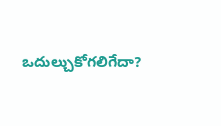ఒదుల్చుకోగలిగేదా?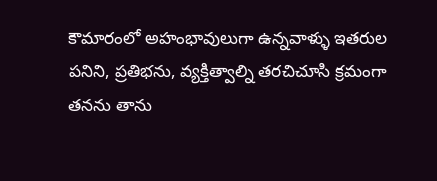కౌమారంలో అహంభావులుగా ఉన్నవాళ్ళు ఇతరుల పనిని, ప్రతిభను, వ్యక్తిత్వాల్ని తరచిచూసి క్రమంగా తనను తాను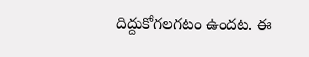దిద్దుకోగలగటం ఉందట. ఈ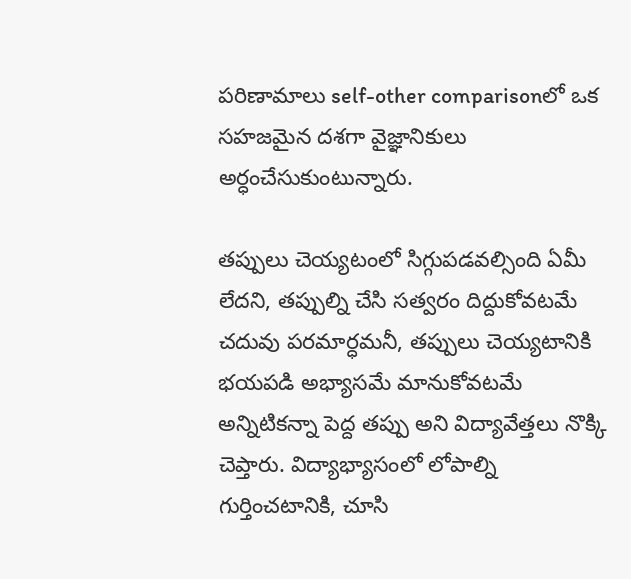పరిణామాలు self-other comparisonలో ఒక సహజమైన దశగా వైజ్ఞానికులు అర్ధంచేసుకుంటున్నారు.

తప్పులు చెయ్యటంలో సిగ్గుపడవల్సింది ఏమీ లేదని, తప్పుల్ని చేసి సత్వరం దిద్దుకోవటమే చదువు పరమార్ధమనీ, తప్పులు చెయ్యటానికి భయపడి అభ్యాసమే మానుకోవటమే అన్నిటికన్నా పెద్ద తప్పు అని విద్యావేత్తలు నొక్కి చెప్తారు. విద్యాభ్యాసంలో లోపాల్ని గుర్తించటానికి, చూసి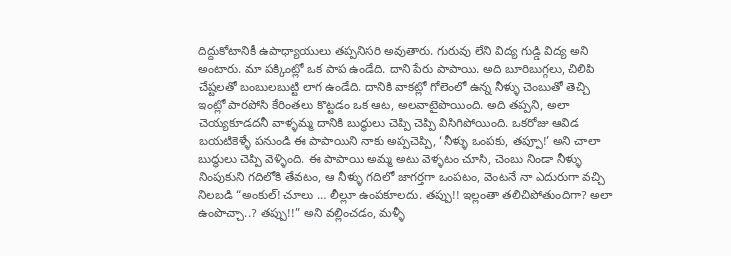దిద్దుకోటానికీ ఉపాధ్యాయులు తప్పనిసరి అవుతారు. గురువు లేని విద్య గుడ్డి విద్య అని అంటారు. మా పక్కింట్లో ఒక పాప ఉండేది. దాని పేరు పాపాయి. అది బూరిబుగ్గలు, చిలిపి చేష్టలతో బంబులబుట్టి లాగ ఉండేది. దానికి వాకట్లో గోలెంలో ఉన్న నీళ్ళు చెంబుతో తెచ్చి ఇంట్లో పారపోసి కేరింతలు కొట్టడం ఒక ఆట, అలవాటైపొయింది. అది తప్పని, అలా చెయ్యకూడదనీ వాళ్ళమ్మ దానికి బుద్ధులు చెప్పి చెప్పి విసిగిపోయింది. ఒకరోజు ఆవిడ బయటికెళ్ళే పనుండి ఈ పాపాయిని నాకు అప్పచెప్పి, ‘నీళ్ళు ఒంపకు, తప్పూ!’ అని చాలా బుద్ధులు చెప్పి వెళ్ళింది. ఈ పాపాయి అమ్మ అటు వెళ్ళటం చూసి, చెంబు నిండా నీళ్ళు నింపుకుని గదిలోకి తేవటం, ఆ నీళ్ళు గదిలో జాగర్తగా ఒంపటం, వెంటనే నా ఎదురుగా వచ్చి నిలబడి “అంకుల్! చూలు … లీల్లూ ఉంపకూలదు. తప్పు!! ఇల్లంతా తలిచిపోతుందిగా? అలా ఉంపొచ్చా..? తప్పు!!” అని వల్లించడం, మళ్ళీ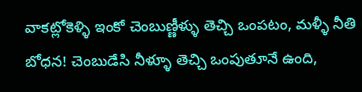వాకట్లోకెళ్ళి ఇంకో చెంబుణ్ణీళ్ళు తెచ్చి ఒంపటం, మళ్ళీ నీతి బోధన! చెంబుడేసి నీళ్ళూ తెచ్చి ఒంపుతూనే ఉంది,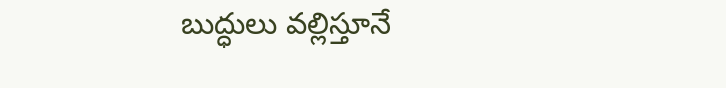బుద్ధులు వల్లిస్తూనే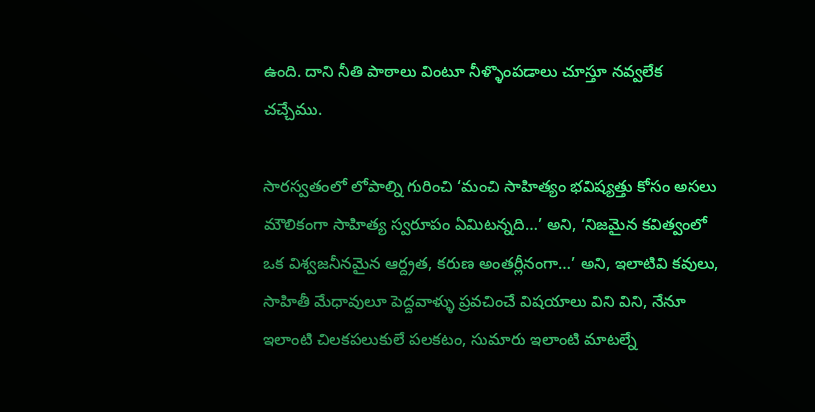ఉంది. దాని నీతి పాఠాలు వింటూ నీళ్ళొంపడాలు చూస్తూ నవ్వలేక చచ్చేము.

సారస్వతంలో లోపాల్ని గురించి ‘మంచి సాహిత్యం భవిష్యత్తు కోసం అసలు మౌలికంగా సాహిత్య స్వరూపం ఏమిటన్నది…’ అని, ‘నిజమైన కవిత్వంలో ఒక విశ్వజనీనమైన ఆర్ద్రత, కరుణ అంతర్లీనంగా…’ అని, ఇలాటివి కవులు, సాహితీ మేధావులూ పెద్దవాళ్ళు ప్రవచించే విషయాలు విని విని, నేనూ ఇలాంటి చిలకపలుకులే పలకటం, సుమారు ఇలాంటి మాటల్నే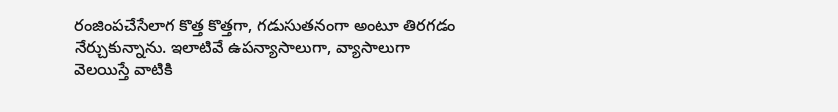రంజింపచేసేలాగ కొత్త కొత్తగా, గడుసుతనంగా అంటూ తిరగడం నేర్చుకున్నాను. ఇలాటివే ఉపన్యాసాలుగా, వ్యాసాలుగా వెలయిస్తే వాటికి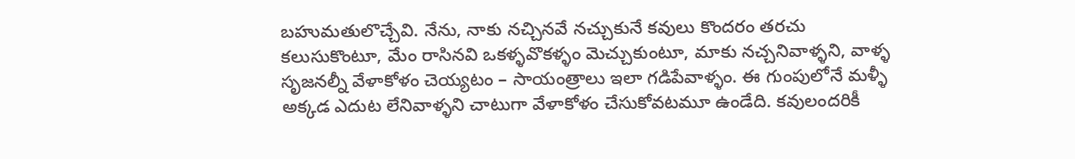బహుమతులొచ్చేవి. నేను, నాకు నచ్చినవే నచ్చుకునే కవులు కొందరం తరచు కలుసుకొంటూ, మేం రాసినవి ఒకళ్ళవొకళ్ళం మెచ్చుకుంటూ, మాకు నచ్చనివాళ్ళని, వాళ్ళ సృజనల్నీ వేళాకోళం చెయ్యటం – సాయంత్రాలు ఇలా గడిపేవాళ్ళం. ఈ గుంపులోనే మళ్ళీ అక్కడ ఎదుట లేనివాళ్ళని చాటుగా వేళాకోళం చేసుకోవటమూ ఉండేది. కవులందరికీ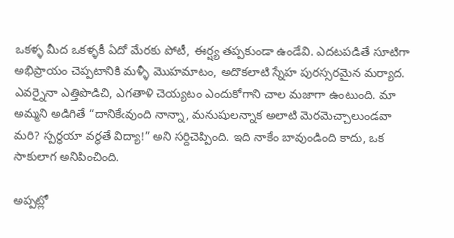ఒకళ్ళ మీద ఒకళ్ళకీ ఏదో మేరకు పోటీ, ఈర్ష్య తప్పకుండా ఉండేవి. ఎదటపడితే సూటిగా అభిప్రాయం చెప్పటానికి మళ్ళీ మొహమాటం, అదొకలాటి స్నేహ పురస్సరమైన మర్యాద. ఎవర్నైనా ఎత్తిపొడిచి, ఎగతాళి చెయ్యటం ఎందుకోగాని చాల మజాగా ఉంటుంది. మా అమ్మని అడిగితే “దానికేఁవుంది నాన్నా, మనుషులన్నాక అలాటి మెరమెచ్చాలుండవా మరి? స్పర్ధయా వర్ధతే విద్యా!” అని సర్దిచెప్పింది. ఇది నాకేం బావుండింది కాదు, ఒక సాకులాగ అనిపించింది.

అప్పట్లో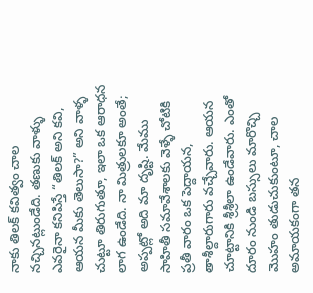నాకు తిలక్ కవిత్వం చాల నచ్చినట్లుండేది. తణుకు వాళ్ళు ఎవరైనా కనిపిస్తే “తిలక్ అని కవి, ఆయన మీకు తెలుసా?” అని వాళ్ళ చుట్టూ తిరుగుతూ, ఇలా ఒక ఆరాధన లాగ ఉండేది. నా మిత్రులకూ అంతే; అప్పట్లో అది మా దృష్టి. మేము సాహితీ సమావేశాలకు వెళ్ళే చోటికి ప్రతీ వారం ఒక పెద్దాయన, తాశీల్దారుగారు వచ్చేవారు. ఆయన చూట్టానికి శ్రీశ్రీలా ఉండేవారు. ఎంతో దూరం నుండి బస్సులు మారొచ్చి మొహం తుడుచుకుంటూ, చాల అమాయకంగా తన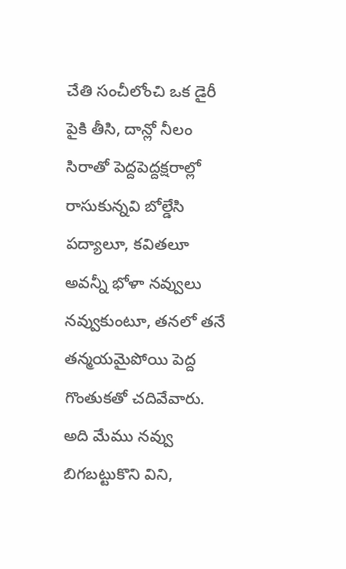చేతి సంచీలోంచి ఒక డైరీ పైకి తీసి, దాన్లో నీలం సిరాతో పెద్దపెద్దక్షరాల్లో రాసుకున్నవి బోల్డేసి పద్యాలూ, కవితలూ అవన్నీ భోళా నవ్వులు నవ్వుకుంటూ, తనలో తనే తన్మయమైపోయి పెద్ద గొంతుకతో చదివేవారు. అది మేము నవ్వు బిగబట్టుకొని విని,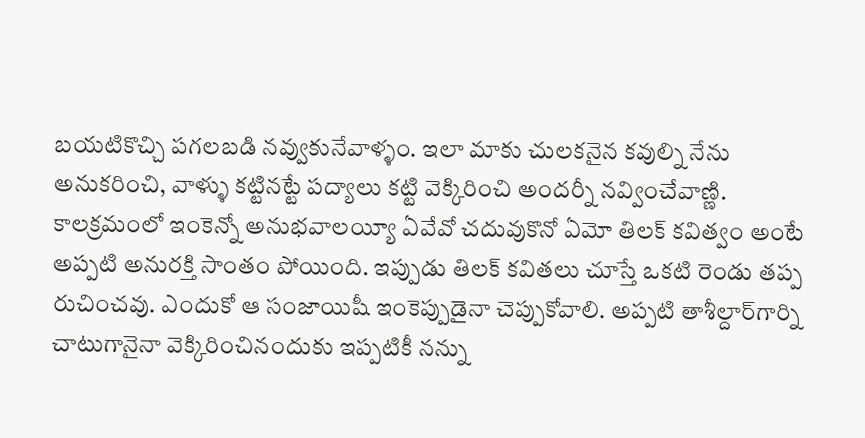బయటికొచ్చి పగలబడి నవ్వుకునేవాళ్ళం. ఇలా మాకు చులకనైన కవుల్ని నేను అనుకరించి, వాళ్ళు కట్టినట్టే పద్యాలు కట్టి వెక్కిరించి అందర్నీ నవ్వించేవాణ్ణి. కాలక్రమంలో ఇంకెన్నో అనుభవాలయ్యీ ఏవేవో చదువుకొనో ఏమో తిలక్ కవిత్వం అంటే అప్పటి అనురక్తి సాంతం పోయింది. ఇప్పుడు తిలక్ కవితలు చూస్తే ఒకటి రెండు తప్ప రుచించవు. ఎందుకో ఆ సంజాయిషీ ఇంకెప్పుడైనా చెప్పుకోవాలి. అప్పటి తాశీల్దార్‌గార్ని చాటుగానైనా వెక్కిరించినందుకు ఇప్పటికీ నన్ను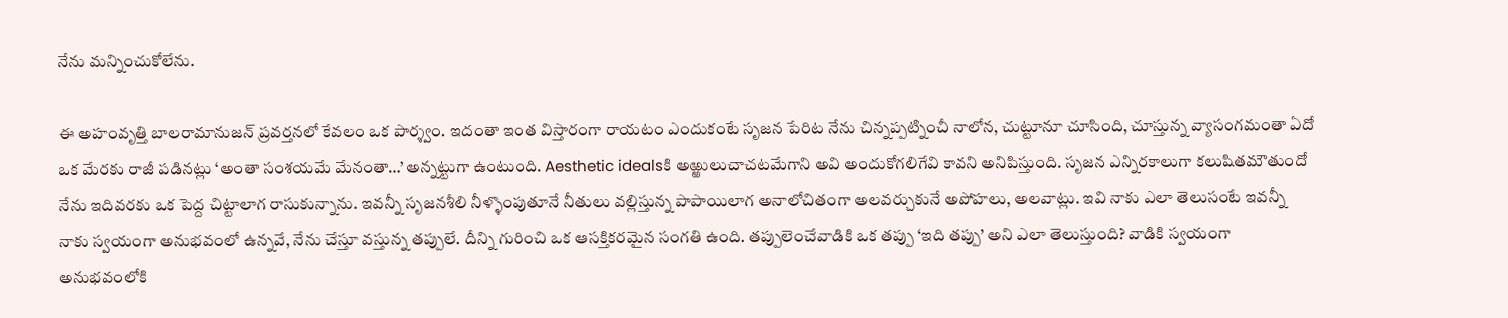నేను మన్నించుకోలేను.

ఈ అహంవృత్తి బాలరామానుజన్ ప్రవర్తనలో కేవలం ఒక పార్శ్వం. ఇదంతా ఇంత విస్తారంగా రాయటం ఎందుకంటే సృజన పేరిట నేను చిన్నప్పట్నించీ నాలోన, చుట్టూనూ చూసింది, చూస్తున్న వ్యాసంగమంతా ఏదో ఒక మేరకు రాజీ పడినట్లు ‘అంతా సంశయమే మేనంతా…’ అన్నట్టుగా ఉంటుంది. Aesthetic idealsకి అఱ్ఱులుచాచటమేగాని అవి అందుకోగలిగేవి కావని అనిపిస్తుంది. సృజన ఎన్నిరకాలుగా కలుషితమౌతుందో నేను ఇదివరకు ఒక పెద్ద చిట్టాలాగ రాసుకున్నాను. ఇవన్నీ సృజనశీలి నీళ్ళొంపుతూనే నీతులు వల్లిస్తున్న పాపాయిలాగ అనాలోచితంగా అలవర్చుకునే అపోహలు, అలవాట్లు. ఇవి నాకు ఎలా తెలుసంటే ఇవన్నీ నాకు స్వయంగా అనుభవంలో ఉన్నవే, నేను చేస్తూ వస్తున్న తప్పులే. దీన్ని గురించి ఒక ఆసక్తికరమైన సంగతి ఉంది. తప్పులెంచేవాడికి ఒక తప్పు ‘ఇది తప్పు’ అని ఎలా తెలుస్తుంది? వాడికి స్వయంగా అనుభవంలోకి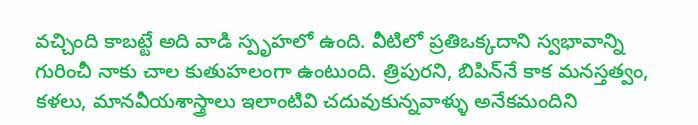వచ్చింది కాబట్టే అది వాడి స్పృహలో ఉంది. వీటిలో ప్రతిఒక్కదాని స్వభావాన్ని గురించీ నాకు చాల కుతుహలంగా ఉంటుంది. త్రిపురని, బిపిన్‌నే కాక మనస్తత్వం, కళలు, మానవీయశాస్త్రాలు ఇలాంటివి చదువుకున్నవాళ్ళు అనేకమందిని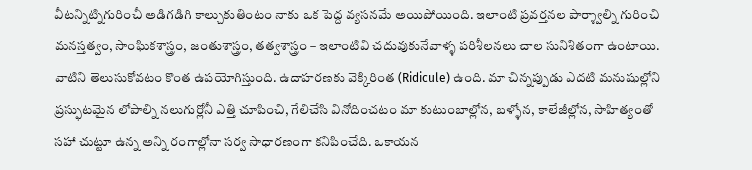వీటన్నిట్నిగురించీ అడిగడిగి కాల్చుకుతింటం నాకు ఒక పెద్ద వ్యసనమే అయిపోయింది. ఇలాంటి ప్రవర్తనల పార్శ్వాల్ని గురించి మనస్తత్వం, సాంఘికశాస్త్రం, జంతుశాస్త్రం, తత్వశాస్త్రం – ఇలాంటివి చదువుకునేవాళ్ళ పరిశీలనలు చాల సునిశితంగా ఉంటాయి. వాటిని తెలుసుకోవటం కొంత ఉపయోగిస్తుంది. ఉదాహరణకు వెక్కిరింత (Ridicule) ఉంది. మా చిన్నప్పుడు ఎదటి మనుషుల్లోని ప్రస్ఫుటమైన లోపాల్ని నలుగుర్లోనీ ఎత్తి చూపించి, గేలిచేసి వినోదించటం మా కుటుంబాల్లోన, బళ్ళోన, కాలేజీల్లోన, సాహిత్యంతో సహా చుట్టూ ఉన్న అన్ని రంగాల్లోనా సర్వ సాధారణంగా కనిపించేది. ఒకాయన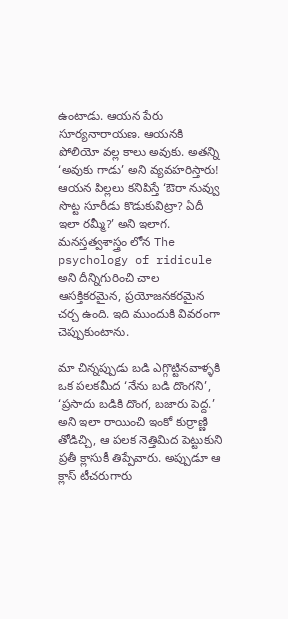ఉంటాడు. ఆయన పేరు సూర్యనారాయణ. ఆయనకి పోలియో వల్ల కాలు అవుకు. అతన్ని ‘అవుకు గాడు’ అని వ్యవహరిస్తారు! ఆయన పిల్లలు కనిపిస్తే ‘ఔరా నువ్వు సొట్ట సూరీడు కొడుకువిట్రా? ఏదీ ఇలా రమ్మీ?’ అని ఇలాగ. మనస్తత్వశాస్త్రం లోన The psychology of ridicule అని దీన్నిగురించి చాల ఆసక్తికరమైన, ప్రయోజనకరమైన చర్చ ఉంది. ఇది ముందుకి వివరంగా చెప్పుకుంటాను.

మా చిన్నప్పుడు బడి ఎగ్గొట్టినవాళ్ళకి ఒక పలకమీద ‘నేను బడి దొంగని’, ‘ప్రసాదు బడికి దొంగ, బజారు పెద్ద.’ అని ఇలా రాయించి ఇంకో కుర్రాణ్ణి తోడిచ్చి, ఆ పలక నెత్తిమిద పెట్టుకుని ప్రతీ క్లాసుకీ తిప్పేవారు. అప్పుడూ ఆ క్లాస్ టీచరుగారు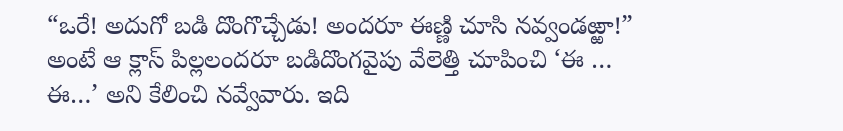“ఒరే! అదుగో బడి దొంగొచ్చేడు! అందరూ ఈణ్ణి చూసి నవ్వండఱ్ఱా!” అంటే ఆ క్లాస్ పిల్లలందరూ బడిదొంగవైపు వేలెత్తి చూపించి ‘ఈ … ఈ…’ అని కేలించి నవ్వేవారు. ఇది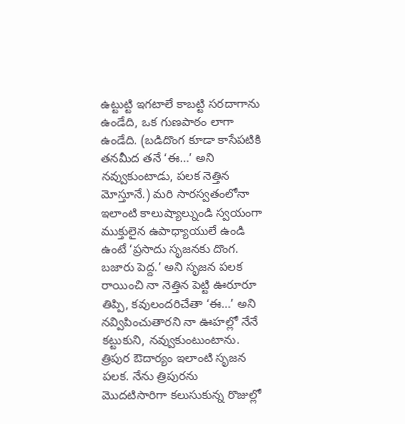ఉట్టుట్టి ఇగటాలే కాబట్టి సరదాగాను ఉండేది, ఒక గుణపాఠం లాగా ఉండేది. (బడిదొంగ కూడా కాసేపటికి తనమీద తనే ‘ఈ…’ అని నవ్వుకుంటాడు, పలక నెత్తిన మోస్తూనే.) మరి సారస్వతంలోనా ఇలాంటి కాలుష్యాల్నుండి స్వయంగా ముక్తులైన ఉపాధ్యాయులే ఉండి ఉంటే ‘ప్రసాదు సృజనకు దొంగ. బజారు పెద్ద.’ అని సృజన పలక రాయించి నా నెత్తిన పెట్టి ఊరూరూ తిప్పి, కవులందరిచేతా ‘ఈ…’ అని నవ్విపించుతారని నా ఊహల్లో నేనే కట్టుకుని, నవ్వుకుంటుంటాను. త్రిపుర ఔదార్యం ఇలాంటి సృజన పలక. నేను త్రిపురను మొదటిసారిగా కలుసుకున్న రొజుల్లో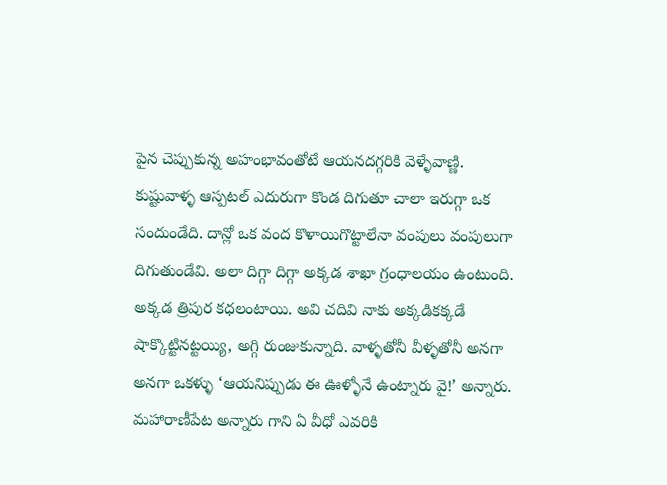పైన చెప్పుకున్న అహంభావంతోటే ఆయనదగ్గరికి వెళ్ళేవాణ్ణి. కుష్టువాళ్ళ ఆస్పటల్ ఎదురుగా కొండ దిగుతూ చాలా ఇరుగ్గా ఒక సందుండేది. దాన్లో ఒక వంద కొళాయిగొట్టాలేనా వంపులు వంపులుగా దిగుతుండేవి. అలా దిగ్గా దిగ్గా అక్కడ శాఖా గ్రంధాలయం ఉంటుంది. అక్కడ త్రిపుర కధలంటాయి. అవి చదివి నాకు అక్కడికక్కడే షాక్కొట్టినట్టయ్యి, అగ్గి రుంజుకున్నాది. వాళ్ళతోనీ వీళ్ళతోనీ అనగా అనగా ఒకళ్ళు ‘ఆయనిప్పుడు ఈ ఊళ్ళోనే ఉంట్నారు వై!’ అన్నారు. మహారాణీపేట అన్నారు గాని ఏ వీధో ఎవరికి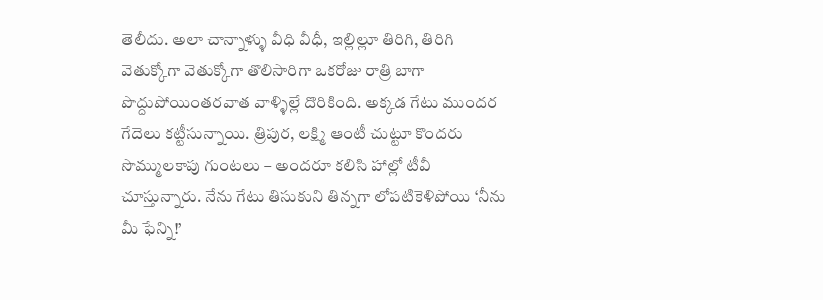తెలీదు. అలా చాన్నాళ్ళు వీధి వీధీ, ఇల్లిల్లూ తిరిగి, తిరిగి వెతుక్కోగా వెతుక్కోగా తొలిసారిగా ఒకరోజు రాత్రి బాగా పొద్దుపోయింతరవాత వాళ్ళిల్లే దొరికింది. అక్కడ గేటు ముందర గేదెలు కట్టీసున్నాయి. త్రిపుర, లక్ష్మి ఆంటీ చుట్టూ కొందరు సొమ్ములకాపు గుంటలు – అందరూ కలిసి హాల్లో టీవీ చూస్తున్నారు. నేను గేటు తిసుకుని తిన్నగా లోపటికెళిపోయి ‘నీను మీ ఫేన్ని!’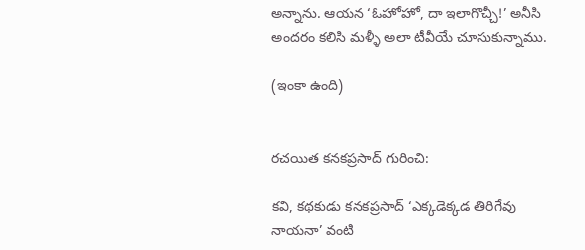అన్నాను. ఆయన ‘ఓహోహో, దా ఇలాగొచ్చీ!’ అనీసి అందరం కలిసి మళ్ళీ అలా టీవీయే చూసుకున్నాము.

(ఇంకా ఉంది)


రచయిత కనకప్రసాద్ గురించి:

కవి, కథకుడు కనకప్రసాద్ ‘ఎక్కడెక్కడ తిరిగేవు నాయనా’ వంటి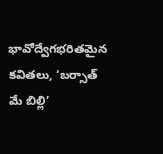భావోద్వేగభరితమైన కవితలు, ‘బర్సాత్‌ మే బిల్లి’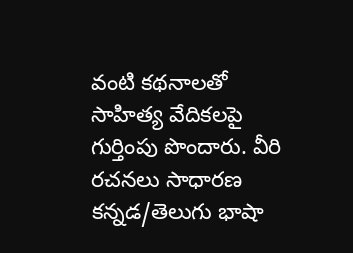వంటి కథనాలతో సాహిత్య వేదికలపై గుర్తింపు పొందారు. వీరి రచనలు సాధారణ కన్నడ/తెలుగు భాషా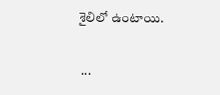శైలిలో ఉంటాయి.

 ...